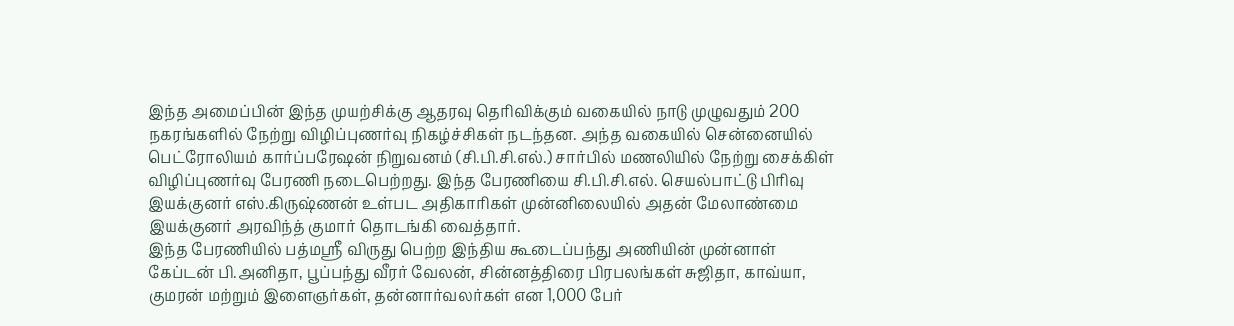இந்த அமைப்பின் இந்த முயற்சிக்கு ஆதரவு தெரிவிக்கும் வகையில் நாடு முழுவதும் 200 நகரங்களில் நேற்று விழிப்புணர்வு நிகழ்ச்சிகள் நடந்தன. அந்த வகையில் சென்னையில் பெட்ரோலியம் கார்ப்பரேஷன் நிறுவனம் (சி.பி.சி.எல்.) சார்பில் மணலியில் நேற்று சைக்கிள் விழிப்புணர்வு பேரணி நடைபெற்றது. இந்த பேரணியை சி.பி.சி.எல். செயல்பாட்டு பிரிவு இயக்குனர் எஸ்.கிருஷ்ணன் உள்பட அதிகாரிகள் முன்னிலையில் அதன் மேலாண்மை இயக்குனர் அரவிந்த் குமார் தொடங்கி வைத்தார்.
இந்த பேரணியில் பத்மஸ்ரீ விருது பெற்ற இந்திய கூடைப்பந்து அணியின் முன்னாள் கேப்டன் பி.அனிதா, பூப்பந்து வீரர் வேலன், சின்னத்திரை பிரபலங்கள் சுஜிதா, காவ்யா, குமரன் மற்றும் இளைஞர்கள், தன்னார்வலர்கள் என 1,000 பேர்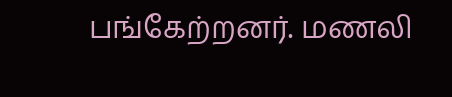பங்கேற்றனர். மணலி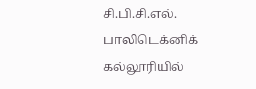சி.பி.சி.எல். பாலிடெக்னிக் கல்லூரியில்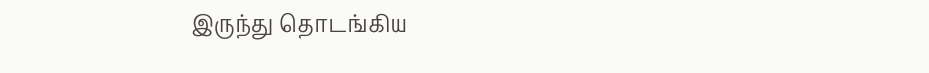இருந்து தொடங்கிய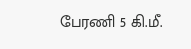பேரணி 5 கி.மீ.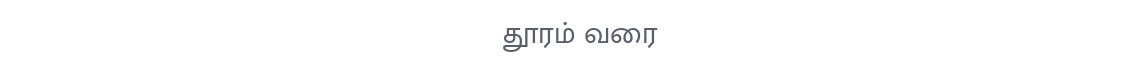தூரம் வரை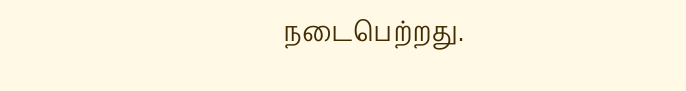நடைபெற்றது.